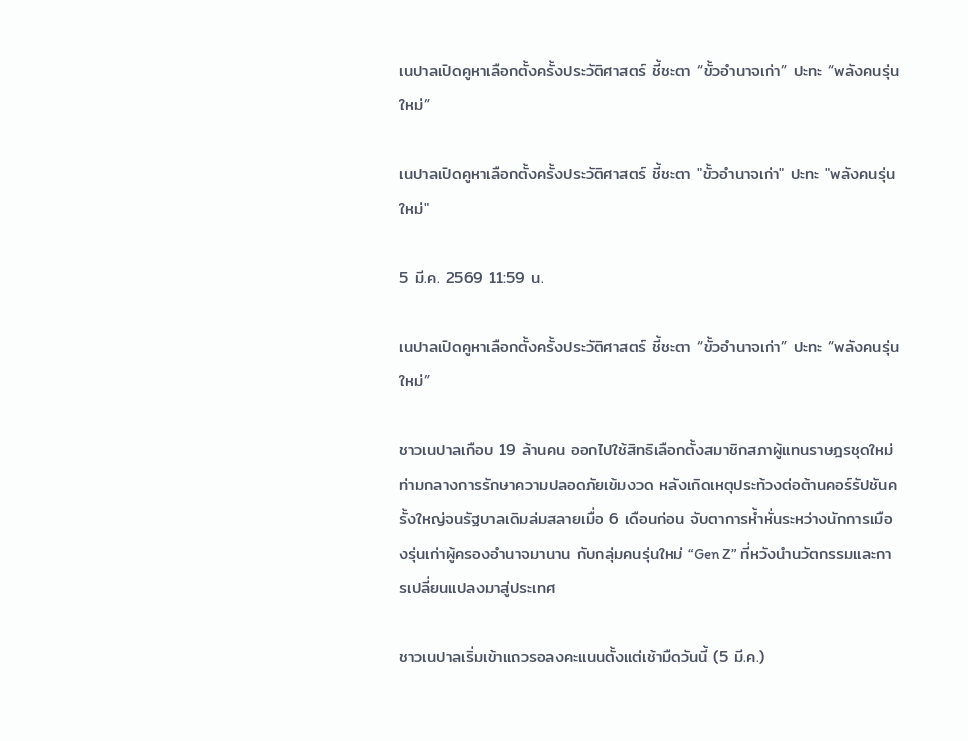เนปาลเปิดคูหาเลือกตั้งครั้งประวัติศาสตร์ ชี้ชะตา “ขั้วอำนาจเก่า” ปะทะ “พลังคนรุ่นใหม่”

เนปาลเปิดคูหาเลือกตั้งครั้งประวัติศาสตร์ ชี้ชะตา "ขั้วอำนาจเก่า" ปะทะ "พลังคนรุ่นใหม่"

5 มี.ค. 2569 11:59 น.

เนปาลเปิดคูหาเลือกตั้งครั้งประวัติศาสตร์ ชี้ชะตา “ขั้วอำนาจเก่า” ปะทะ “พลังคนรุ่นใหม่”

ชาวเนปาลเกือบ 19 ล้านคน ออกไปใช้สิทธิเลือกตั้งสมาชิกสภาผู้แทนราษฎรชุดใหม่ ท่ามกลางการรักษาความปลอดภัยเข้มงวด หลังเกิดเหตุประท้วงต่อต้านคอร์รัปชันครั้งใหญ่จนรัฐบาลเดิมล่มสลายเมื่อ 6 เดือนก่อน จับตาการห้ำหั่นระหว่างนักการเมืองรุ่นเก่าผู้ครองอำนาจมานาน กับกลุ่มคนรุ่นใหม่ “Gen Z” ที่หวังนำนวัตกรรมและการเปลี่ยนแปลงมาสู่ประเทศ

ชาวเนปาลเริ่มเข้าแถวรอลงคะแนนตั้งแต่เช้ามืดวันนี้ (5 มี.ค.)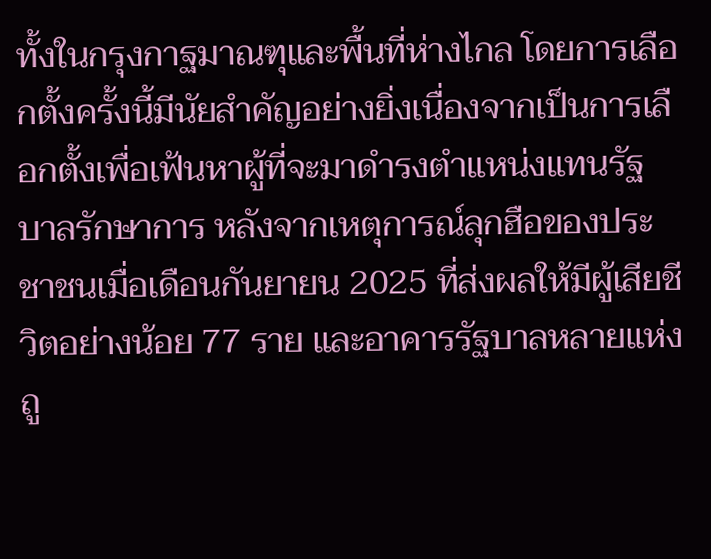ทั้งในกรุงกาฐมาณฑุและพื้นที่ห่างไกล โดยการเลือกตั้งครั้งนี้มีนัยสำคัญอย่างยิ่งเนื่องจากเป็นการเลือกตั้งเพื่อเฟ้นหาผู้ที่จะมาดำรงตำแหน่งแทนรัฐบาลรักษาการ หลังจากเหตุการณ์ลุกฮือของประชาชนเมื่อเดือนกันยายน 2025 ที่ส่งผลให้มีผู้เสียชีวิตอย่างน้อย 77 ราย และอาคารรัฐบาลหลายแห่งถู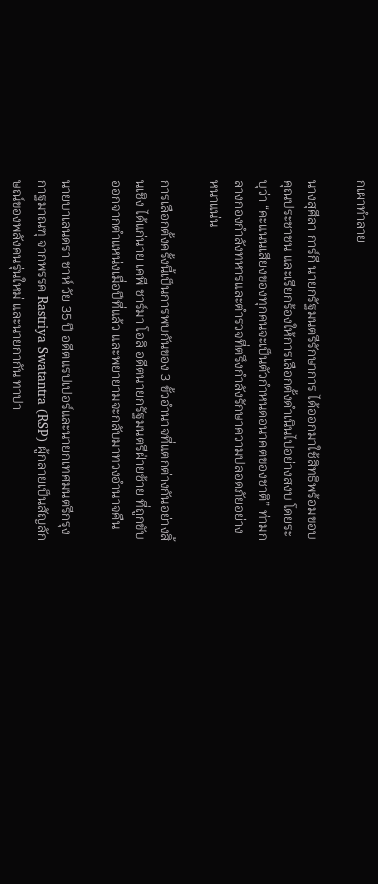กเผาทำลาย

นางสุศีลา การ์กี นายกรัฐมนตรีรักษาการ ได้ออกมาใช้สิทธิพร้อมขอบคุณประชาชน และเรียกร้องให้การเลือกตั้งดำเนินไปอย่างสงบ โดยระบุว่า “คะแนนเสียงของทุกคนจะเป็นตัวกำหนดอนาคตของชาติ” ท่ามกลางกองกำลังทหารและตำรวจที่ตรึงกำลังรักษาความปลอดภัยอย่างหนาแน่น

การเลือกตั้งครั้งนี้เป็นการพบกันของ 3 ขั้วอำนาจที่แตกต่างกันอย่างสิ้นเชิง ได้แก่นาย เคพี ชาร์มา โอลิ อดีตนายกรัฐมนตรีฝ่ายซ้าย ที่ถูกขับออกจากตำแหน่งเมื่อปีที่แล้ว และพยายามจะกลับมาทวงอำนาจคืน

นายบาเลนดรา ชาห์ วัย 35 ปี อดีตแรปเปอร์และนายกเทศมนตรีกรุงกาฐมาณฑุ จากพรรค Rastriya Swatantra (RSP) ผู้กลายเป็นสัญลักษณ์ของพลังคนรุ่นใหม่ และนายกากัน ทาปา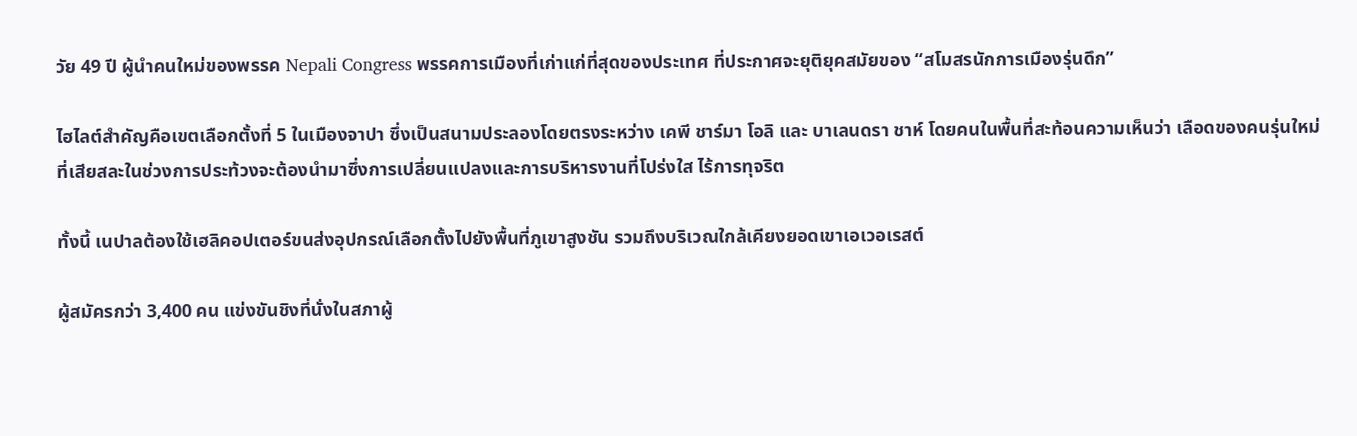วัย 49 ปี ผู้นำคนใหม่ของพรรค Nepali Congress พรรคการเมืองที่เก่าแก่ที่สุดของประเทศ ที่ประกาศจะยุติยุคสมัยของ “สโมสรนักการเมืองรุ่นดึก”

ไฮไลต์สำคัญคือเขตเลือกตั้งที่ 5 ในเมืองจาปา ซึ่งเป็นสนามประลองโดยตรงระหว่าง เคพี ชาร์มา โอลิ และ บาเลนดรา ชาห์ โดยคนในพื้นที่สะท้อนความเห็นว่า เลือดของคนรุ่นใหม่ที่เสียสละในช่วงการประท้วงจะต้องนำมาซึ่งการเปลี่ยนแปลงและการบริหารงานที่โปร่งใส ไร้การทุจริต

ทั้งนี้ เนปาลต้องใช้เฮลิคอปเตอร์ขนส่งอุปกรณ์เลือกตั้งไปยังพื้นที่ภูเขาสูงชัน รวมถึงบริเวณใกล้เคียงยอดเขาเอเวอเรสต์

ผู้สมัครกว่า 3,400 คน แข่งขันชิงที่นั่งในสภาผู้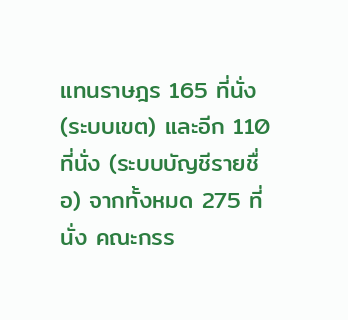แทนราษฎร 165 ที่นั่ง (ระบบเขต) และอีก 110 ที่นั่ง (ระบบบัญชีรายชื่อ) จากทั้งหมด 275 ที่นั่ง คณะกรร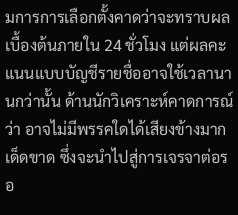มการการเลือกตั้งคาดว่าจะทราบผลเบื้องต้นภายใน 24 ชั่วโมง แต่ผลคะแนนแบบบัญชีรายชื่ออาจใช้เวลานานกว่านั้น ด้านนักวิเคราะห์คาดการณ์ว่า อาจไม่มีพรรคใดได้เสียงข้างมากเด็ดขาด ซึ่งจะนำไปสู่การเจรจาต่อรอ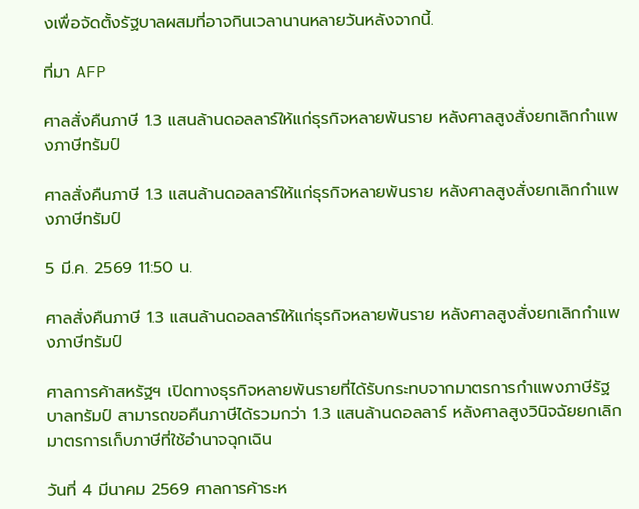งเพื่อจัดตั้งรัฐบาลผสมที่อาจกินเวลานานหลายวันหลังจากนี้.

ที่มา AFP

ศาลสั่งคืนภาษี 1.3 แสนล้านดอลลาร์ให้แก่ธุรกิจหลายพันราย หลังศาลสูงสั่งยกเลิกกำแพงภาษีทรัมป์

ศาลสั่งคืนภาษี 1.3 แสนล้านดอลลาร์ให้แก่ธุรกิจหลายพันราย หลังศาลสูงสั่งยกเลิกกำแพงภาษีทรัมป์

5 มี.ค. 2569 11:50 น.

ศาลสั่งคืนภาษี 1.3 แสนล้านดอลลาร์ให้แก่ธุรกิจหลายพันราย หลังศาลสูงสั่งยกเลิกกำแพงภาษีทรัมป์

ศาลการค้าสหรัฐฯ เปิดทางธุรกิจหลายพันรายที่ได้รับกระทบจากมาตรการกำแพงภาษีรัฐบาลทรัมป์ สามารถขอคืนภาษีได้รวมกว่า 1.3 แสนล้านดอลลาร์ หลังศาลสูงวินิจฉัยยกเลิกมาตรการเก็บภาษีที่ใช้อำนาจฉุกเฉิน

วันที่ 4 มีนาคม 2569 ศาลการค้าระห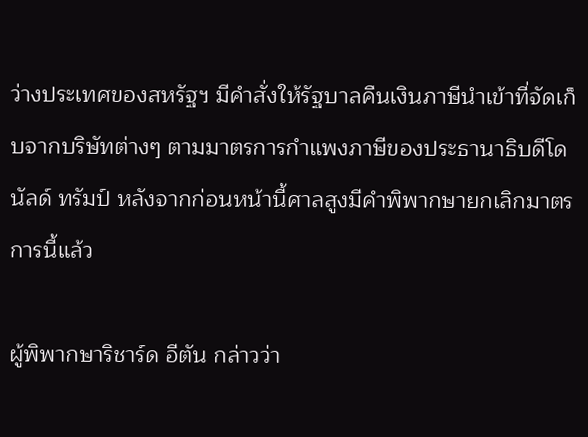ว่างประเทศของสหรัฐฯ มีคำสั่งให้รัฐบาลคืนเงินภาษีนำเข้าที่จัดเก็บจากบริษัทต่างๆ ตามมาตรการกำแพงภาษีของประธานาธิบดีโดนัลด์ ทรัมป์ หลังจากก่อนหน้านี้ศาลสูงมีคำพิพากษายกเลิกมาตรการนี้แล้ว

ผู้พิพากษาริชาร์ด อีตัน กล่าวว่า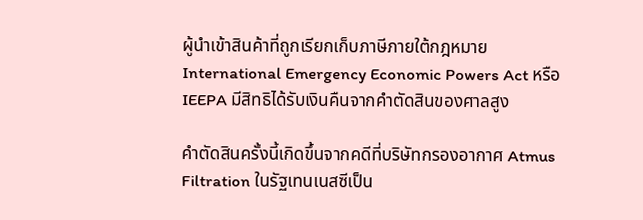ผู้นำเข้าสินค้าที่ถูกเรียกเก็บภาษีภายใต้กฎหมาย International Emergency Economic Powers Act หรือ IEEPA มีสิทธิได้รับเงินคืนจากคำตัดสินของศาลสูง

คำตัดสินครั้งนี้เกิดขึ้นจากคดีที่บริษัทกรองอากาศ Atmus Filtration ในรัฐเทนเนสซีเป็น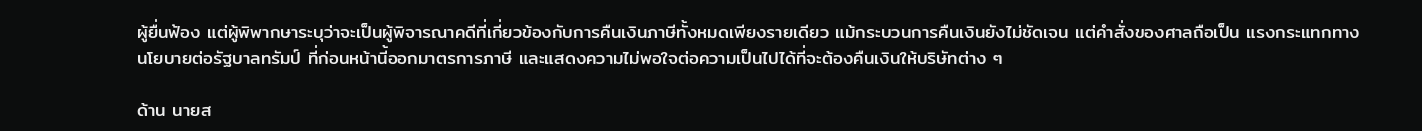ผู้ยื่นฟ้อง แต่ผู้พิพากษาระบุว่าจะเป็นผู้พิจารณาคดีที่เกี่ยวข้องกับการคืนเงินภาษีทั้งหมดเพียงรายเดียว แม้กระบวนการคืนเงินยังไม่ชัดเจน แต่คำสั่งของศาลถือเป็น แรงกระแทกทางนโยบายต่อรัฐบาลทรัมป์ ที่ก่อนหน้านี้ออกมาตรการภาษี และแสดงความไม่พอใจต่อความเป็นไปได้ที่จะต้องคืนเงินให้บริษัทต่าง ๆ

ด้าน นายส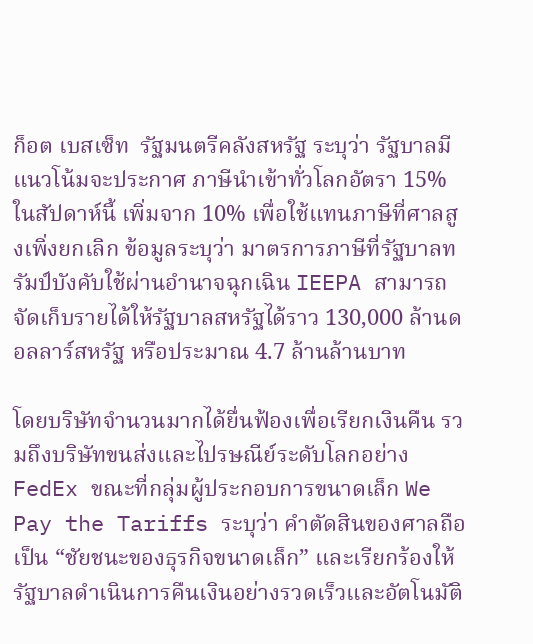ก็อต เบสเซ็ท  รัฐมนตรีคลังสหรัฐ ระบุว่า รัฐบาลมีแนวโน้มจะประกาศ ภาษีนำเข้าทั่วโลกอัตรา 15% ในสัปดาห์นี้ เพิ่มจาก 10% เพื่อใช้แทนภาษีที่ศาลสูงเพิ่งยกเลิก ข้อมูลระบุว่า มาตรการภาษีที่รัฐบาลทรัมป์บังคับใช้ผ่านอำนาจฉุกเฉิน IEEPA สามารถจัดเก็บรายได้ให้รัฐบาลสหรัฐได้ราว 130,000 ล้านดอลลาร์สหรัฐ หรือประมาณ 4.7 ล้านล้านบาท

โดยบริษัทจำนวนมากได้ยื่นฟ้องเพื่อเรียกเงินคืน รวมถึงบริษัทขนส่งและไปรษณีย์ระดับโลกอย่าง FedEx ขณะที่กลุ่มผู้ประกอบการขนาดเล็ก We Pay the Tariffs ระบุว่า คำตัดสินของศาลถือเป็น “ชัยชนะของธุรกิจขนาดเล็ก” และเรียกร้องให้รัฐบาลดำเนินการคืนเงินอย่างรวดเร็วและอัตโนมัติ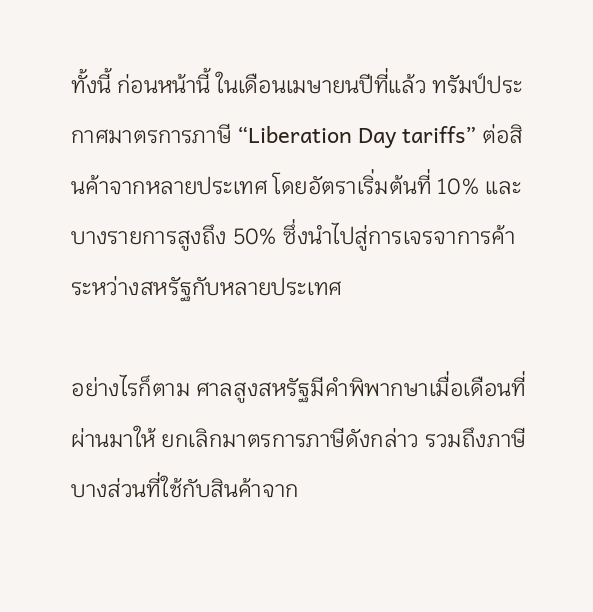ทั้งนี้ ก่อนหน้านี้ ในเดือนเมษายนปีที่แล้ว ทรัมป์ประกาศมาตรการภาษี “Liberation Day tariffs” ต่อสินค้าจากหลายประเทศ โดยอัตราเริ่มต้นที่ 10% และบางรายการสูงถึง 50% ซึ่งนำไปสู่การเจรจาการค้าระหว่างสหรัฐกับหลายประเทศ

อย่างไรก็ตาม ศาลสูงสหรัฐมีคำพิพากษาเมื่อเดือนที่ผ่านมาให้ ยกเลิกมาตรการภาษีดังกล่าว รวมถึงภาษีบางส่วนที่ใช้กับสินค้าจาก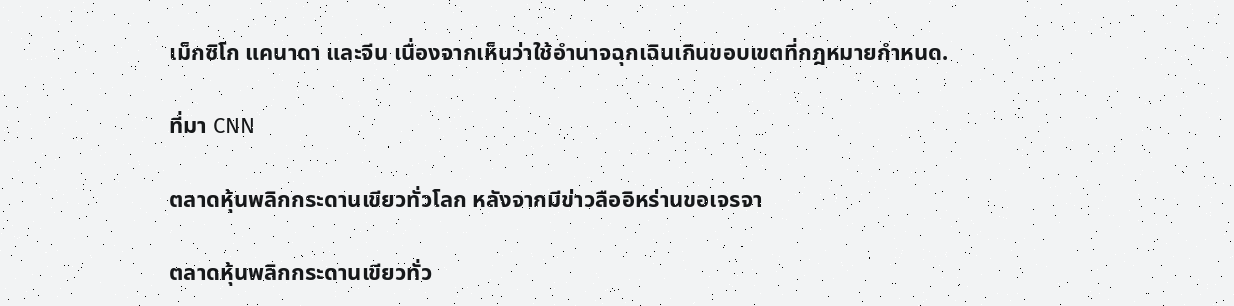เม็กซิโก แคนาดา และจีน เนื่องจากเห็นว่าใช้อำนาจฉุกเฉินเกินขอบเขตที่กฎหมายกำหนด.

ที่มา CNN

ตลาดหุ้นพลิกกระดานเขียวทั่วโลก หลังจากมีข่าวลืออิหร่านขอเจรจา

ตลาดหุ้นพลิกกระดานเขียวทั่ว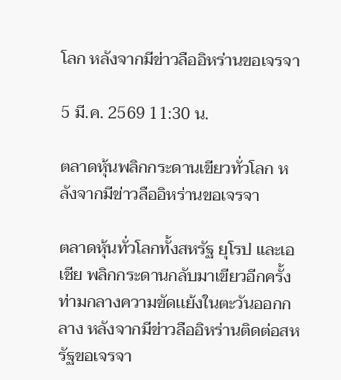โลก หลังจากมีข่าวลืออิหร่านขอเจรจา

5 มี.ค. 2569 11:30 น.

ตลาดหุ้นพลิกกระดานเขียวทั่วโลก หลังจากมีข่าวลืออิหร่านขอเจรจา

ตลาดหุ้นทั่วโลกทั้งสหรัฐ ยุโรป และเอเชีย พลิกกระดานกลับมาเขียวอีกครั้งท่ามกลางความขัดเเย้งในตะวันออกกลาง หลังจากมีข่าวลืออิหร่านติดต่อสหรัฐขอเจรจา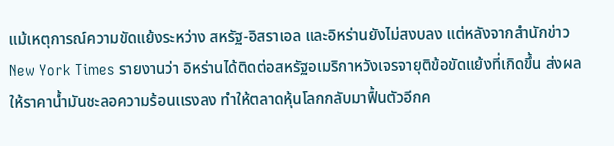แม้เหตุการณ์ความขัดแย้งระหว่าง สหรัฐ-อิสราเอล และอิหร่านยังไม่สงบลง แต่หลังจากสำนักข่าว New York Times รายงานว่า อิหร่านได้ติดต่อสหรัฐอเมริกาหวังเจรจายุติข้อขัดแย้งที่เกิดขึ้น ส่งผลให้ราคาน้ำมันชะลอความร้อนเเรงลง ทำให้ตลาดหุ้นโลกกลับมาฟื้นตัวอีกค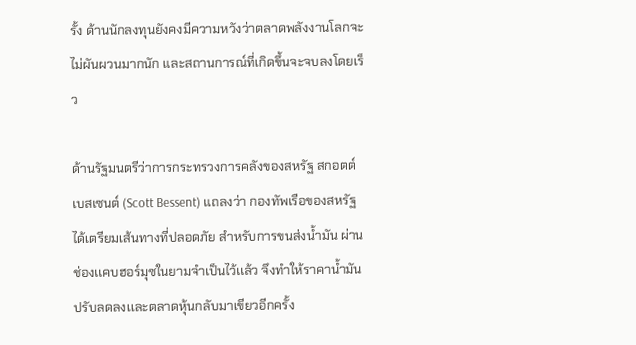รั้ง ด้านนักลงทุนยังคงมีความหวังว่าตลาดพลังงานโลกจะไม่ผันผวนมากนัก และสถานการณ์ที่เกิดขึ้นจะจบลงโดยเร็ว

ด้านรัฐมนตรีว่าการกระทรวงการคลังของสหรัฐ สกอตต์ เบสเซนต์ (Scott Bessent) แถลงว่า กองทัพเรือของสหรัฐได้เตรียมเส้นทางที่ปลอดภัย สำหรับการขนส่งน้ำมัน ผ่านช่องเเคบฮอร์มุซในยามจำเป็นไว้เเล้ว จึงทำให้ราคาน้ำมันปรับลดลงเเละตลาดหุ้นกลับมาเขียวอีกครั้ง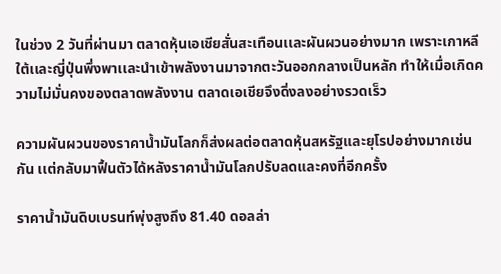ในช่วง 2 วันที่ผ่านมา ตลาดหุ้นเอเชียสั่นสะเทือนเเละผันผวนอย่างมาก เพราะเกาหลีใต้เเละญี่ปุ่นพึ่งพาเเละนำเข้าพลังงานมาจากตะวันออกกลางเป็นหลัก ทำให้เมื่อเกิดความไม่มั่นคงของตลาดพลังงาน ตลาดเอเชียจึงดิ่งลงอย่างรวดเร็ว

ความผันผวนของราคาน้ำมันโลกก็ส่งผลต่อตลาดหุ้นสหรัฐและยุโรปอย่างมากเช่นกัน เเต่กลับมาฟื้นตัวได้หลังราคาน้ำมันโลกปรับลดและคงที่อีกครั้ง

ราคาน้ำมันดิบเบรนท์พุ่งสูงถึง 81.40 ดอลล่า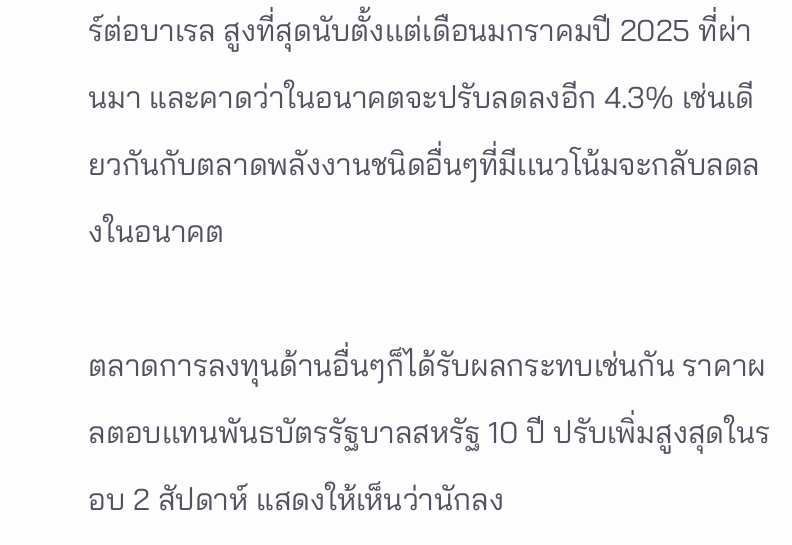ร์ต่อบาเรล สูงที่สุดนับตั้งเเต่เดือนมกราคมปี 2025 ที่ผ่านมา และคาดว่าในอนาคตจะปรับลดลงอีก 4.3% เช่นเดียวกันกับตลาดพลังงานชนิดอื่นๆที่มีเเนวโน้มจะกลับลดลงในอนาคต

ตลาดการลงทุนด้านอื่นๆก็ได้รับผลกระทบเช่นกัน ราคาผลตอบเเทนพันธบัตรรัฐบาลสหรัฐ 10 ปี ปรับเพิ่มสูงสุดในรอบ 2 สัปดาห์ แสดงให้เห็นว่านักลง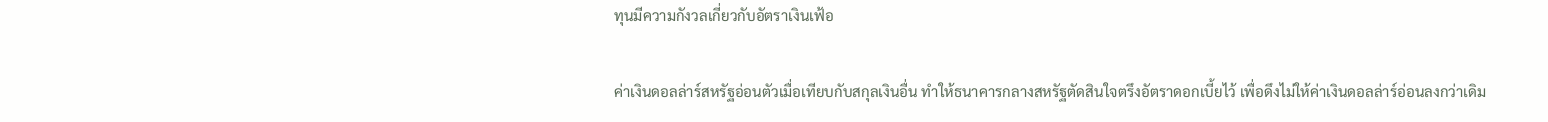ทุนมีความกังวลเกี่ยวกับอัตราเงินเฟ้อ

ค่าเงินดอลล่าร์สหรัฐอ่อนตัวเมื่อเทียบกับสกุลเงินอื่น ทำให้ธนาคารกลางสหรัฐตัดสินใจตรึงอัตราดอกเบี้ยไว้ เพื่อดึงไม่ให้ค่าเงินดอลล่าร์อ่อนลงกว่าเดิม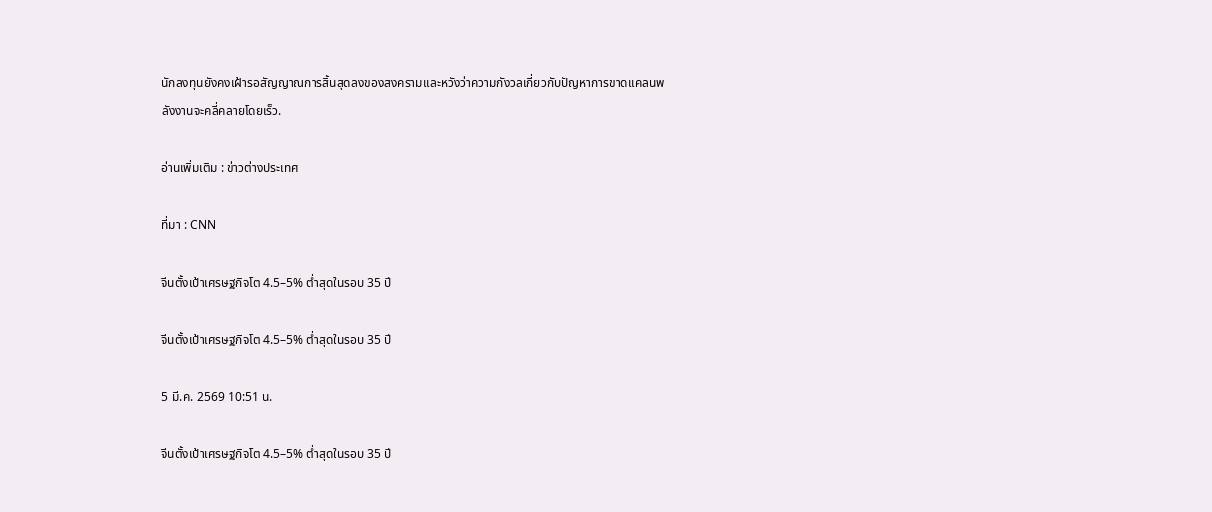นักลงทุนยังคงเฝ้ารอสัญญาณการสิ้นสุดลงของสงครามเเละหวังว่าความกังวลเกี่ยวกับปัญหาการขาดเเคลนพลังงานจะคลี่คลายโดยเร็ว.

อ่านเพิ่มเติม : ข่าวต่างประเทศ

ที่มา : CNN

จีนตั้งเป้าเศรษฐกิจโต 4.5–5% ต่ำสุดในรอบ 35 ปี

จีนตั้งเป้าเศรษฐกิจโต 4.5–5% ต่ำสุดในรอบ 35 ปี

5 มี.ค. 2569 10:51 น.

จีนตั้งเป้าเศรษฐกิจโต 4.5–5% ต่ำสุดในรอบ 35 ปี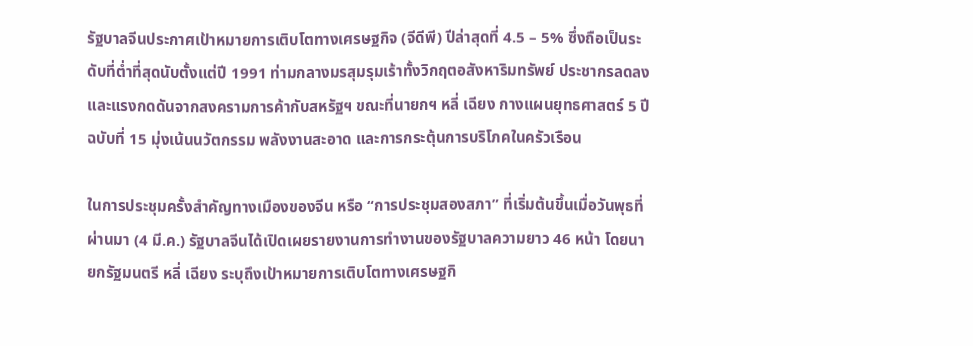รัฐบาลจีนประกาศเป้าหมายการเติบโตทางเศรษฐกิจ (จีดีพี) ปีล่าสุดที่ 4.5 – 5% ซึ่งถือเป็นระดับที่ต่ำที่สุดนับตั้งแต่ปี 1991 ท่ามกลางมรสุมรุมเร้าทั้งวิกฤตอสังหาริมทรัพย์ ประชากรลดลง และแรงกดดันจากสงครามการค้ากับสหรัฐฯ ขณะที่นายกฯ หลี่ เฉียง กางแผนยุทธศาสตร์ 5 ปี ฉบับที่ 15 มุ่งเน้นนวัตกรรม พลังงานสะอาด และการกระตุ้นการบริโภคในครัวเรือน

ในการประชุมครั้งสำคัญทางเมืองของจีน หรือ “การประชุมสองสภา” ที่เริ่มต้นขึ้นเมื่อวันพุธที่ผ่านมา (4 มี.ค.) รัฐบาลจีนได้เปิดเผยรายงานการทำงานของรัฐบาลความยาว 46 หน้า โดยนายกรัฐมนตรี หลี่ เฉียง ระบุถึงเป้าหมายการเติบโตทางเศรษฐกิ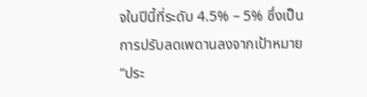จในปีนี้ที่ระดับ 4.5% – 5% ซึ่งเป็นการปรับลดเพดานลงจากเป้าหมาย “ประ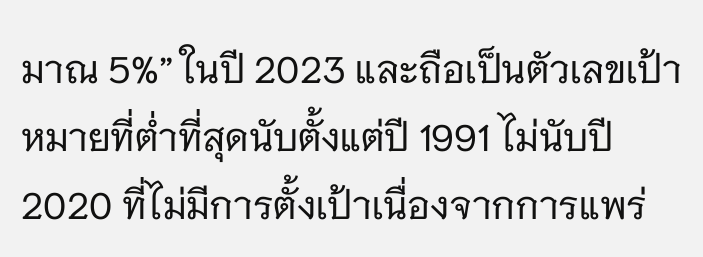มาณ 5%” ในปี 2023 และถือเป็นตัวเลขเป้าหมายที่ต่ำที่สุดนับตั้งแต่ปี 1991 ไม่นับปี 2020 ที่ไม่มีการตั้งเป้าเนื่องจากการแพร่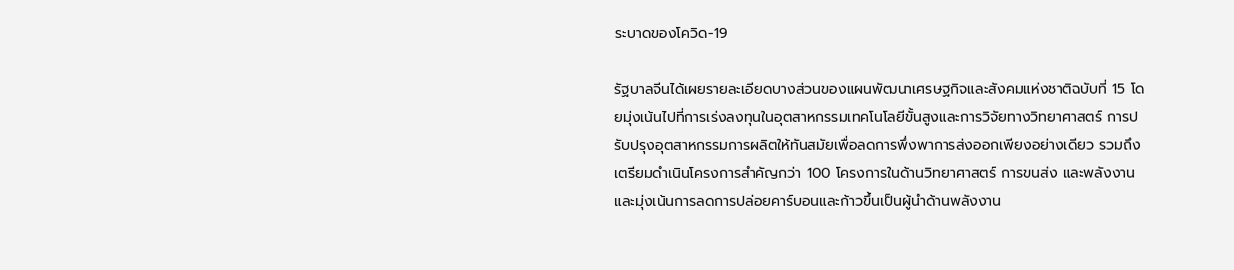ระบาดของโควิด-19

รัฐบาลจีนได้เผยรายละเอียดบางส่วนของแผนพัฒนาเศรษฐกิจและสังคมแห่งชาติฉบับที่ 15 โดยมุ่งเน้นไปที่การเร่งลงทุนในอุตสาหกรรมเทคโนโลยีขั้นสูงและการวิจัยทางวิทยาศาสตร์ การปรับปรุงอุตสาหกรรมการผลิตให้ทันสมัยเพื่อลดการพึ่งพาการส่งออกเพียงอย่างเดียว รวมถึงเตรียมดำเนินโครงการสำคัญกว่า 100 โครงการในด้านวิทยาศาสตร์ การขนส่ง และพลังงาน และมุ่งเน้นการลดการปล่อยคาร์บอนและก้าวขึ้นเป็นผู้นำด้านพลังงาน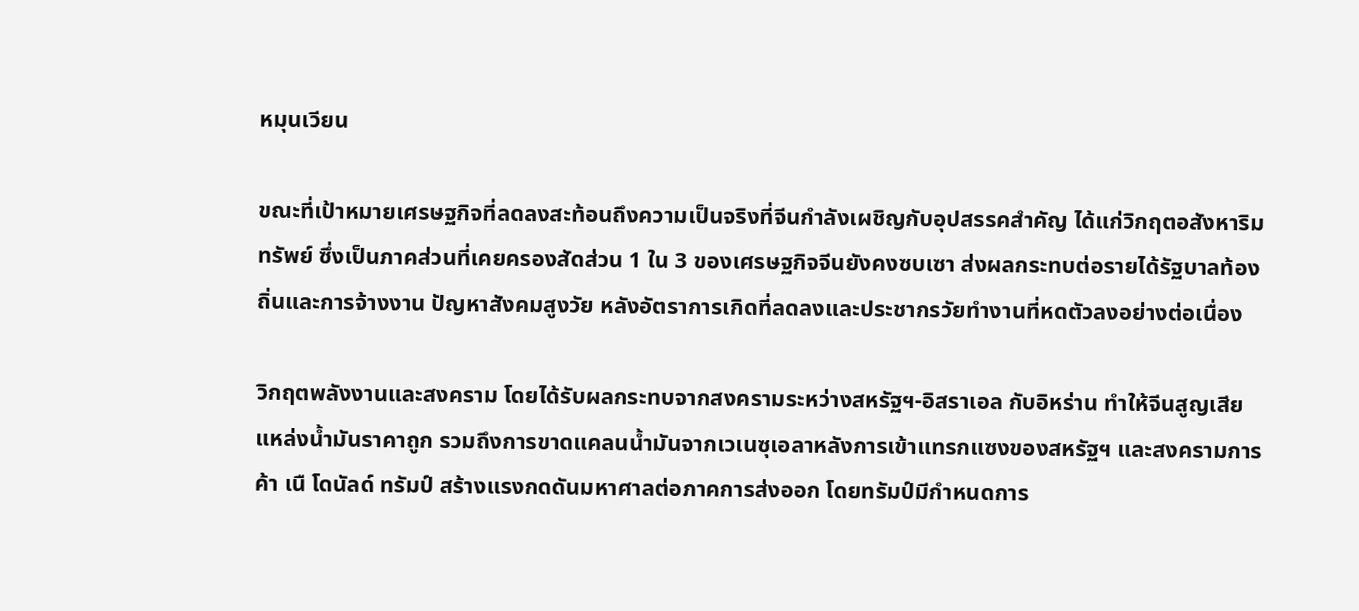หมุนเวียน

ขณะที่เป้าหมายเศรษฐกิจที่ลดลงสะท้อนถึงความเป็นจริงที่จีนกำลังเผชิญกับอุปสรรคสำคัญ ได้แก่วิกฤตอสังหาริมทรัพย์ ซึ่งเป็นภาคส่วนที่เคยครองสัดส่วน 1 ใน 3 ของเศรษฐกิจจีนยังคงซบเซา ส่งผลกระทบต่อรายได้รัฐบาลท้องถิ่นและการจ้างงาน ปัญหาสังคมสูงวัย หลังอัตราการเกิดที่ลดลงและประชากรวัยทำงานที่หดตัวลงอย่างต่อเนื่อง

วิกฤตพลังงานและสงคราม โดยได้รับผลกระทบจากสงครามระหว่างสหรัฐฯ-อิสราเอล กับอิหร่าน ทำให้จีนสูญเสียแหล่งน้ำมันราคาถูก รวมถึงการขาดแคลนน้ำมันจากเวเนซุเอลาหลังการเข้าแทรกแซงของสหรัฐฯ และสงครามการค้า เนื โดนัลด์ ทรัมป์ สร้างแรงกดดันมหาศาลต่อภาคการส่งออก โดยทรัมป์มีกำหนดการ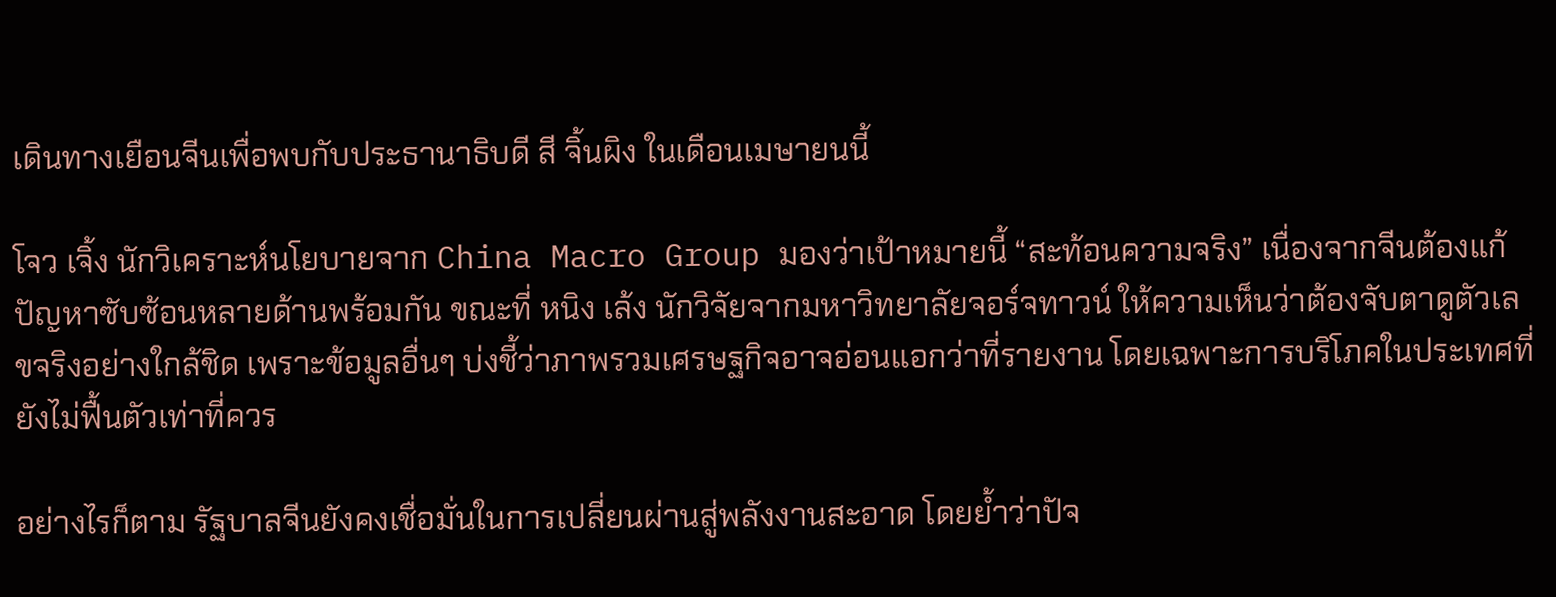เดินทางเยือนจีนเพื่อพบกับประธานาธิบดี สี จิ้นผิง ในเดือนเมษายนนี้

โจว เจิ้ง นักวิเคราะห์นโยบายจาก China Macro Group มองว่าเป้าหมายนี้ “สะท้อนความจริง” เนื่องจากจีนต้องแก้ปัญหาซับซ้อนหลายด้านพร้อมกัน ขณะที่ หนิง เล้ง นักวิจัยจากมหาวิทยาลัยจอร์จทาวน์ ให้ความเห็นว่าต้องจับตาดูตัวเลขจริงอย่างใกล้ชิด เพราะข้อมูลอื่นๆ บ่งชี้ว่าภาพรวมเศรษฐกิจอาจอ่อนแอกว่าที่รายงาน โดยเฉพาะการบริโภคในประเทศที่ยังไม่ฟื้นตัวเท่าที่ควร

อย่างไรก็ตาม รัฐบาลจีนยังคงเชื่อมั่นในการเปลี่ยนผ่านสู่พลังงานสะอาด โดยย้ำว่าปัจ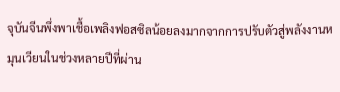จุบันจีนพึ่งพาเชื้อเพลิงฟอสซิลน้อยลงมากจากการปรับตัวสู่พลังงานหมุนเวียนในช่วงหลายปีที่ผ่าน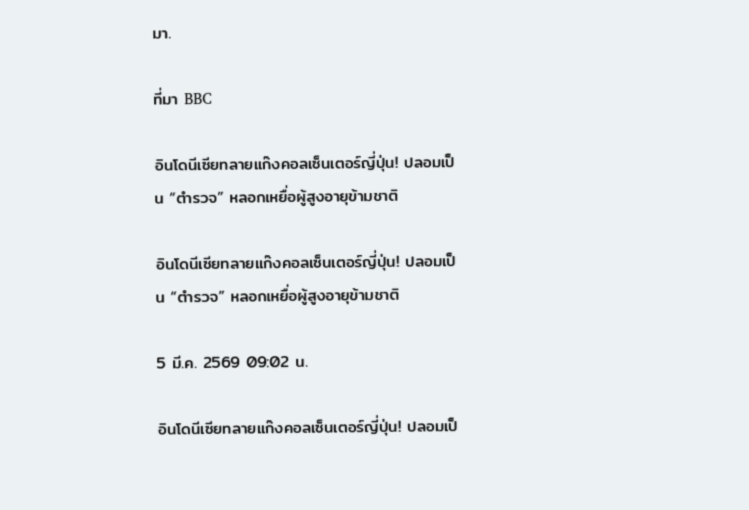มา.

ที่มา BBC

อินโดนีเซียทลายแก๊งคอลเซ็นเตอร์ญี่ปุ่น! ปลอมเป็น “ตำรวจ” หลอกเหยื่อผู้สูงอายุข้ามชาติ

อินโดนีเซียทลายแก๊งคอลเซ็นเตอร์ญี่ปุ่น! ปลอมเป็น “ตำรวจ” หลอกเหยื่อผู้สูงอายุข้ามชาติ

5 มี.ค. 2569 09:02 น.

อินโดนีเซียทลายแก๊งคอลเซ็นเตอร์ญี่ปุ่น! ปลอมเป็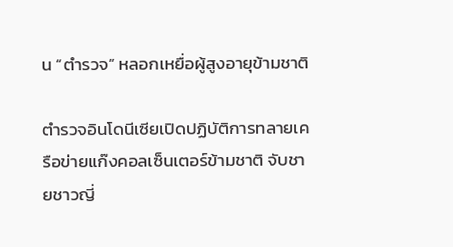น “ตำรวจ” หลอกเหยื่อผู้สูงอายุข้ามชาติ

ตำรวจอินโดนีเซียเปิดปฏิบัติการทลายเครือข่ายแก๊งคอลเซ็นเตอร์ข้ามชาติ จับชายชาวญี่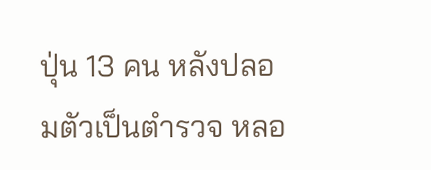ปุ่น 13 คน หลังปลอมตัวเป็นตำรวจ หลอ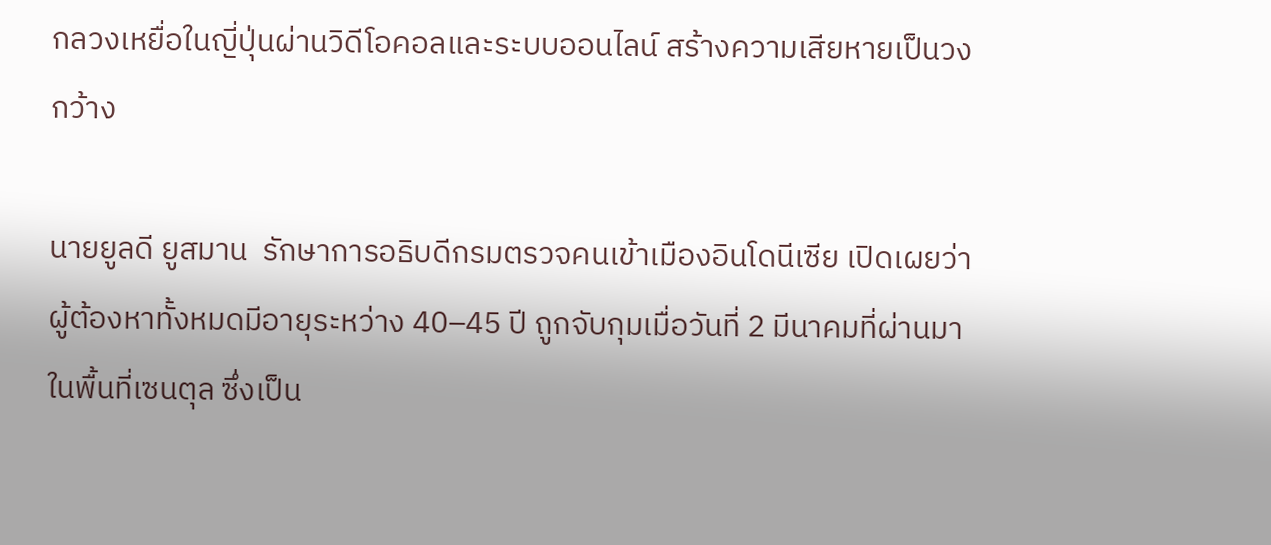กลวงเหยื่อในญี่ปุ่นผ่านวิดีโอคอลและระบบออนไลน์ สร้างความเสียหายเป็นวงกว้าง

นายยูลดี ยูสมาน  รักษาการอธิบดีกรมตรวจคนเข้าเมืองอินโดนีเซีย เปิดเผยว่า ผู้ต้องหาทั้งหมดมีอายุระหว่าง 40–45 ปี ถูกจับกุมเมื่อวันที่ 2 มีนาคมที่ผ่านมา ในพื้นที่เซนตุล ซึ่งเป็น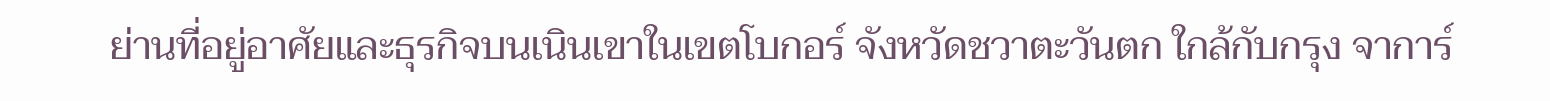ย่านที่อยู่อาศัยและธุรกิจบนเนินเขาในเขตโบกอร์ จังหวัดชวาตะวันตก ใกล้กับกรุง จาการ์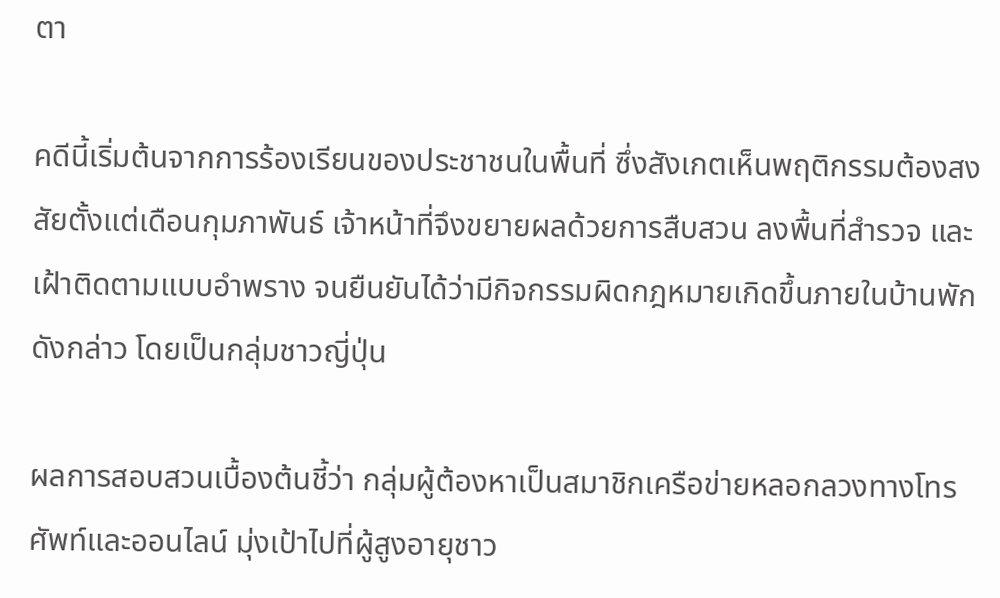ตา

คดีนี้เริ่มต้นจากการร้องเรียนของประชาชนในพื้นที่ ซึ่งสังเกตเห็นพฤติกรรมต้องสงสัยตั้งแต่เดือนกุมภาพันธ์ เจ้าหน้าที่จึงขยายผลด้วยการสืบสวน ลงพื้นที่สำรวจ และเฝ้าติดตามแบบอำพราง จนยืนยันได้ว่ามีกิจกรรมผิดกฎหมายเกิดขึ้นภายในบ้านพักดังกล่าว โดยเป็นกลุ่มชาวญี่ปุ่น

ผลการสอบสวนเบื้องต้นชี้ว่า กลุ่มผู้ต้องหาเป็นสมาชิกเครือข่ายหลอกลวงทางโทรศัพท์และออนไลน์ มุ่งเป้าไปที่ผู้สูงอายุชาว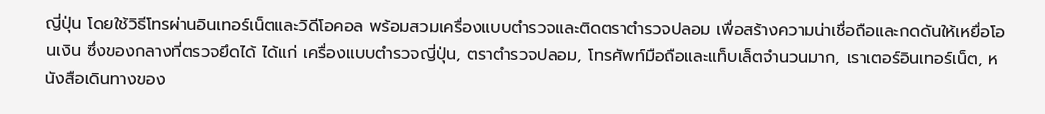ญี่ปุ่น โดยใช้วิธีโทรผ่านอินเทอร์เน็ตและวิดีโอคอล พร้อมสวมเครื่องแบบตำรวจและติดตราตำรวจปลอม เพื่อสร้างความน่าเชื่อถือและกดดันให้เหยื่อโอนเงิน ซึ่งของกลางที่ตรวจยึดได้ ได้แก่ เครื่องแบบตำรวจญี่ปุ่น, ตราตำรวจปลอม, โทรศัพท์มือถือและแท็บเล็ตจำนวนมาก, เราเตอร์อินเทอร์เน็ต, หนังสือเดินทางของ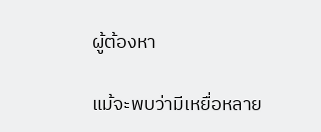ผู้ต้องหา

แม้จะพบว่ามีเหยื่อหลาย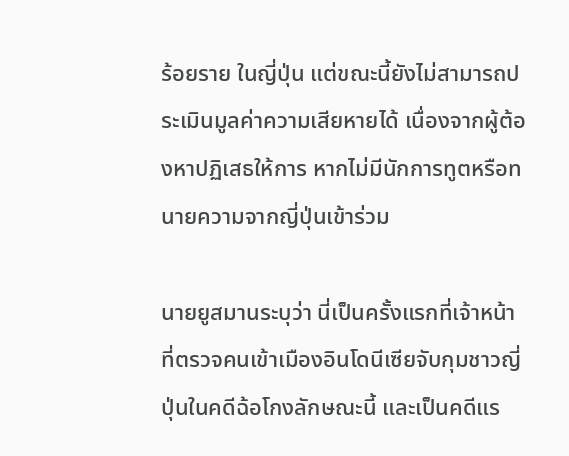ร้อยราย ในญี่ปุ่น แต่ขณะนี้ยังไม่สามารถประเมินมูลค่าความเสียหายได้ เนื่องจากผู้ต้องหาปฏิเสธให้การ หากไม่มีนักการทูตหรือทนายความจากญี่ปุ่นเข้าร่วม

นายยูสมานระบุว่า นี่เป็นครั้งแรกที่เจ้าหน้าที่ตรวจคนเข้าเมืองอินโดนีเซียจับกุมชาวญี่ปุ่นในคดีฉ้อโกงลักษณะนี้ และเป็นคดีแร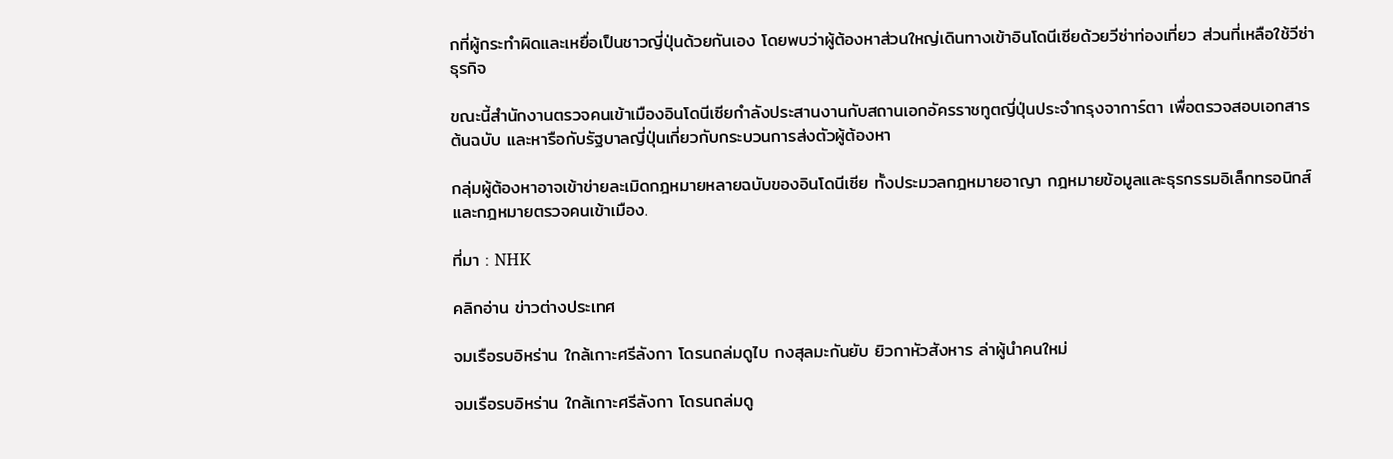กที่ผู้กระทำผิดและเหยื่อเป็นชาวญี่ปุ่นด้วยกันเอง โดยพบว่าผู้ต้องหาส่วนใหญ่เดินทางเข้าอินโดนีเซียด้วยวีซ่าท่องเที่ยว ส่วนที่เหลือใช้วีซ่าธุรกิจ

ขณะนี้สำนักงานตรวจคนเข้าเมืองอินโดนีเซียกำลังประสานงานกับสถานเอกอัครราชทูตญี่ปุ่นประจำกรุงจาการ์ตา เพื่อตรวจสอบเอกสารต้นฉบับ และหารือกับรัฐบาลญี่ปุ่นเกี่ยวกับกระบวนการส่งตัวผู้ต้องหา

กลุ่มผู้ต้องหาอาจเข้าข่ายละเมิดกฎหมายหลายฉบับของอินโดนีเซีย ทั้งประมวลกฎหมายอาญา กฎหมายข้อมูลและธุรกรรมอิเล็กทรอนิกส์ และกฎหมายตรวจคนเข้าเมือง.

ที่มา : NHK

คลิกอ่าน ข่าวต่างประเทศ

จมเรือรบอิหร่าน ใกล้เกาะศรีลังกา โดรนถล่มดูไบ กงสุลมะกันยับ ยิวกาหัวสังหาร ล่าผู้นําคนใหม่

จมเรือรบอิหร่าน ใกล้เกาะศรีลังกา โดรนถล่มดู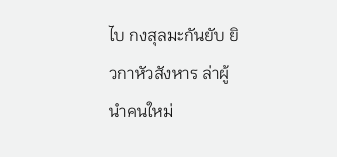ไบ กงสุลมะกันยับ ยิวกาหัวสังหาร ล่าผู้นําคนใหม่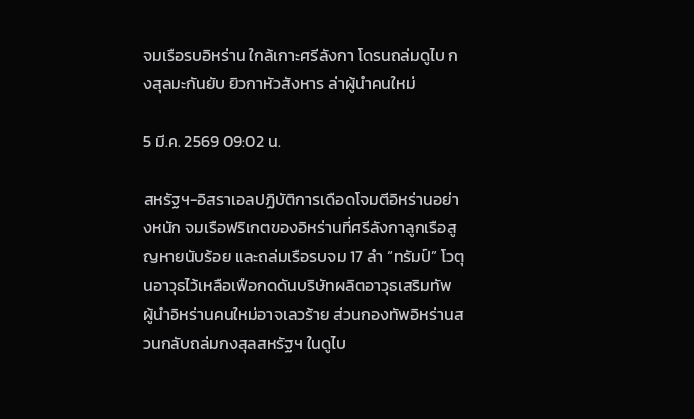จมเรือรบอิหร่าน ใกล้เกาะศรีลังกา โดรนถล่มดูไบ กงสุลมะกันยับ ยิวกาหัวสังหาร ล่าผู้นําคนใหม่

5 มี.ค. 2569 09:02 น.

สหรัฐฯ-อิสราเอลปฏิบัติการเดือดโจมตีอิหร่านอย่างหนัก จมเรือฟริเกตของอิหร่านที่ศรีลังกาลูกเรือสูญหายนับร้อย และถล่มเรือรบจม 17 ลำ “ทรัมป์” โวตุนอาวุธไว้เหลือเฟือกดดันบริษัทผลิตอาวุธเสริมทัพ ผู้นำอิหร่านคนใหม่อาจเลวร้าย ส่วนกองทัพอิหร่านสวนกลับถล่มกงสุลสหรัฐฯ ในดูไบ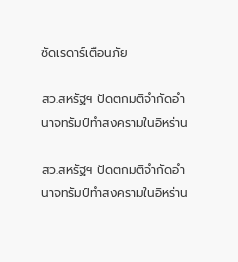ซัดเรดาร์เตือนภัย

สว.สหรัฐฯ ปัดตกมติจำกัดอำนาจทรัมป์ทำสงครามในอิหร่าน

สว.สหรัฐฯ ปัดตกมติจำกัดอำนาจทรัมป์ทำสงครามในอิหร่าน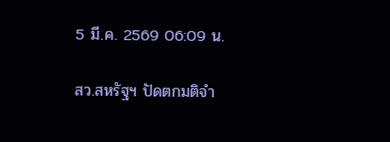5 มี.ค. 2569 06:09 น.

สว.สหรัฐฯ ปัดตกมติจำ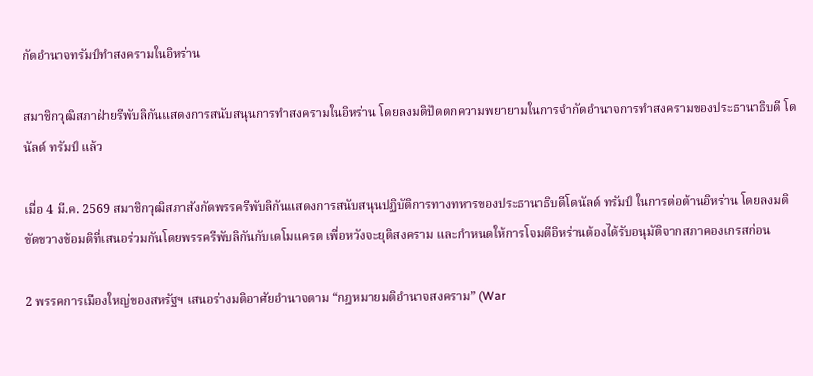กัดอำนาจทรัมป์ทำสงครามในอิหร่าน

สมาชิกวุฒิสภาฝ่ายรีพับลิกันแสดงการสนับสนุนการทำสงครามในอิหร่าน โดยลงมติปัดตกความพยายามในการจำกัดอำนาจการทำสงครามของประธานาธิบดี โดนัลด์ ทรัมป์ แล้ว

เมื่อ 4 มี.ค. 2569 สมาชิกวุฒิสภาสังกัดพรรครีพับลิกันแสดงการสนับสนุนปฏิบัติการทางทหารของประธานาธิบดีโดนัลด์ ทรัมป์ ในการต่อต้านอิหร่าน โดยลงมติขัดขวางข้อมติที่เสนอร่วมกันโดยพรรครีพับลิกันกับเดโมแครต เพื่อหวังจะยุติสงคราม และกำหนดให้การโจมตีอิหร่านต้องได้รับอนุมัติจากสภาคองเกรสก่อน

2 พรรคการเมืองใหญ่ของสหรัฐฯ เสนอร่างมติอาศัยอำนาจตาม “กฎหมายมติอำนาจสงคราม” (War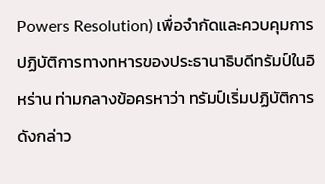Powers Resolution) เพื่อจำกัดและควบคุมการปฏิบัติการทางทหารของประธานาธิบดีทรัมป์ในอิหร่าน ท่ามกลางข้อครหาว่า ทรัมป์เริ่มปฏิบัติการดังกล่าว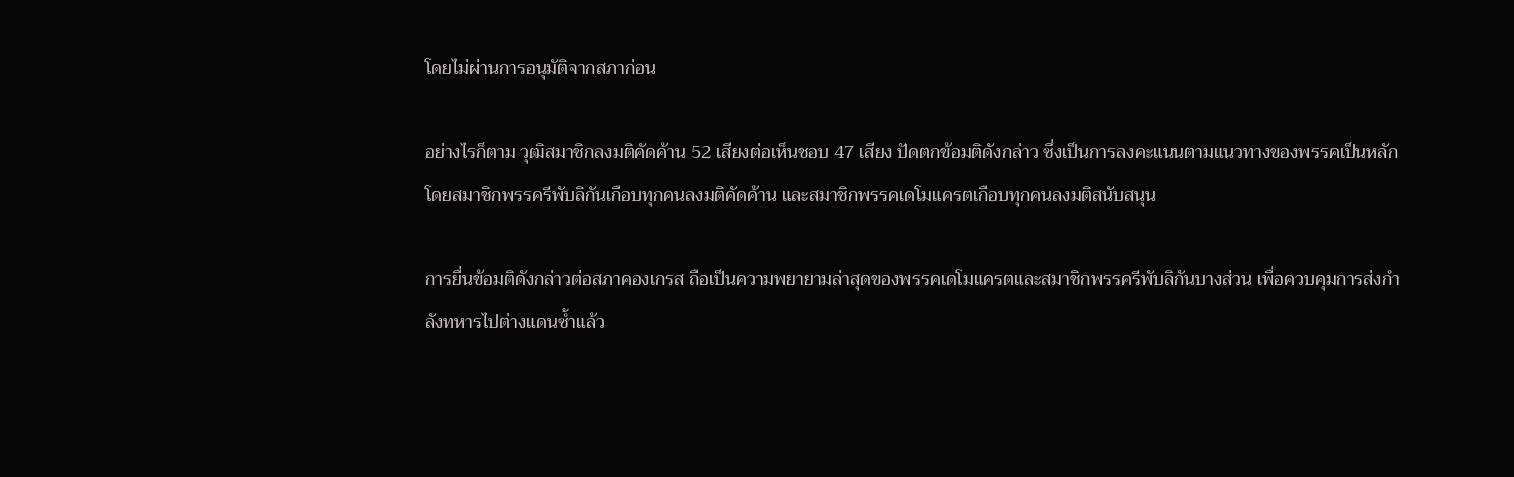โดยไม่ผ่านการอนุมัติจากสภาก่อน

อย่างไรก็ตาม วุฒิสมาชิกลงมติคัดค้าน 52 เสียงต่อเห็นชอบ 47 เสียง ปัดตกข้อมติดังกล่าว ซึ่งเป็นการลงคะแนนตามแนวทางของพรรคเป็นหลัก โดยสมาชิกพรรครีพับลิกันเกือบทุกคนลงมติคัดค้าน และสมาชิกพรรคเดโมแครตเกือบทุกคนลงมติสนับสนุน

การยื่นข้อมติดังกล่าวต่อสภาคองเกรส ถือเป็นความพยายามล่าสุดของพรรคเดโมแครตและสมาชิกพรรครีพับลิกันบางส่วน เพื่อควบคุมการส่งกำลังทหารไปต่างแดนซ้ำแล้ว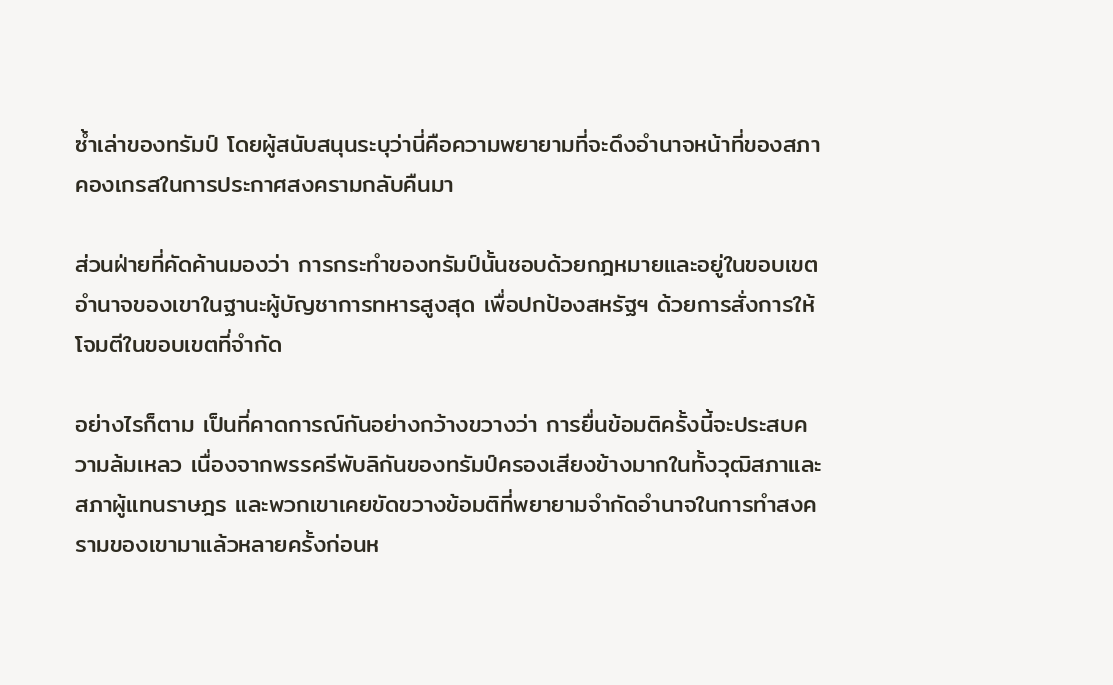ซ้ำเล่าของทรัมป์ โดยผู้สนับสนุนระบุว่านี่คือความพยายามที่จะดึงอำนาจหน้าที่ของสภาคองเกรสในการประกาศสงครามกลับคืนมา

ส่วนฝ่ายที่คัดค้านมองว่า การกระทำของทรัมป์นั้นชอบด้วยกฎหมายและอยู่ในขอบเขตอำนาจของเขาในฐานะผู้บัญชาการทหารสูงสุด เพื่อปกป้องสหรัฐฯ ด้วยการสั่งการให้โจมตีในขอบเขตที่จำกัด

อย่างไรก็ตาม เป็นที่คาดการณ์กันอย่างกว้างขวางว่า การยื่นข้อมติครั้งนี้จะประสบความล้มเหลว เนื่องจากพรรครีพับลิกันของทรัมป์ครองเสียงข้างมากในทั้งวุฒิสภาและสภาผู้แทนราษฎร และพวกเขาเคยขัดขวางข้อมติที่พยายามจำกัดอำนาจในการทำสงครามของเขามาแล้วหลายครั้งก่อนห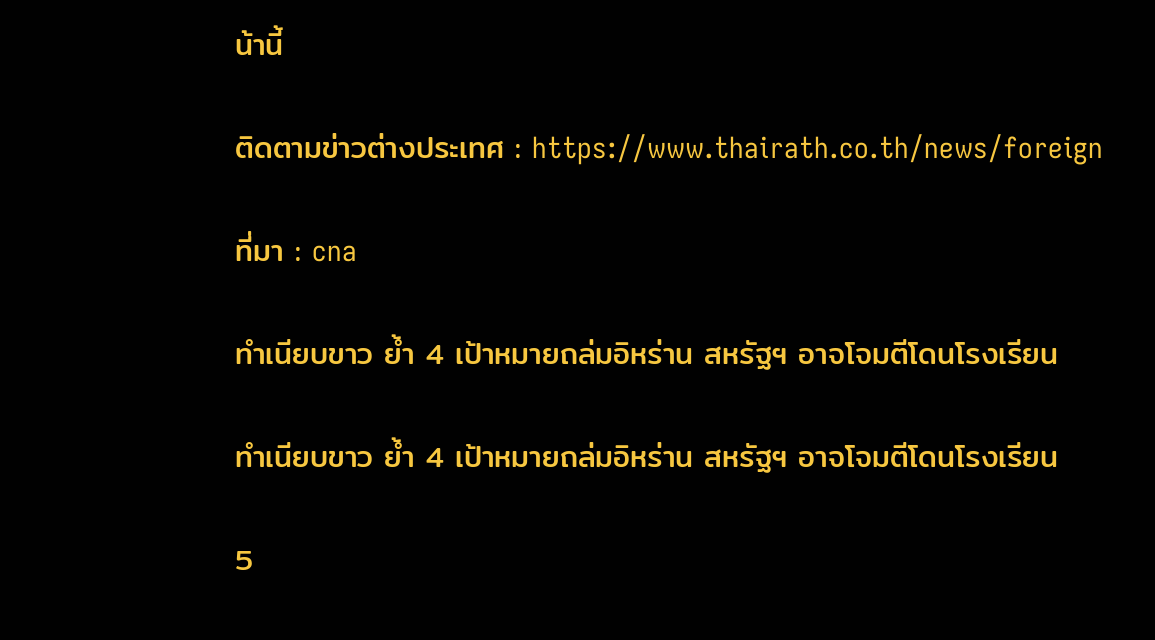น้านี้

ติดตามข่าวต่างประเทศ : https://www.thairath.co.th/news/foreign

ที่มา : cna

ทำเนียบขาว ย้ำ 4 เป้าหมายถล่มอิหร่าน สหรัฐฯ อาจโจมตีโดนโรงเรียน

ทำเนียบขาว ย้ำ 4 เป้าหมายถล่มอิหร่าน สหรัฐฯ อาจโจมตีโดนโรงเรียน

5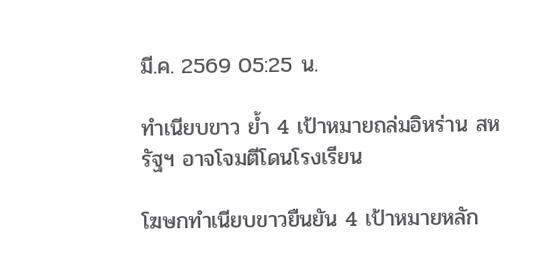มี.ค. 2569 05:25 น.

ทำเนียบขาว ย้ำ 4 เป้าหมายถล่มอิหร่าน สหรัฐฯ อาจโจมตีโดนโรงเรียน

โฆษกทำเนียบขาวยืนยัน 4 เป้าหมายหลัก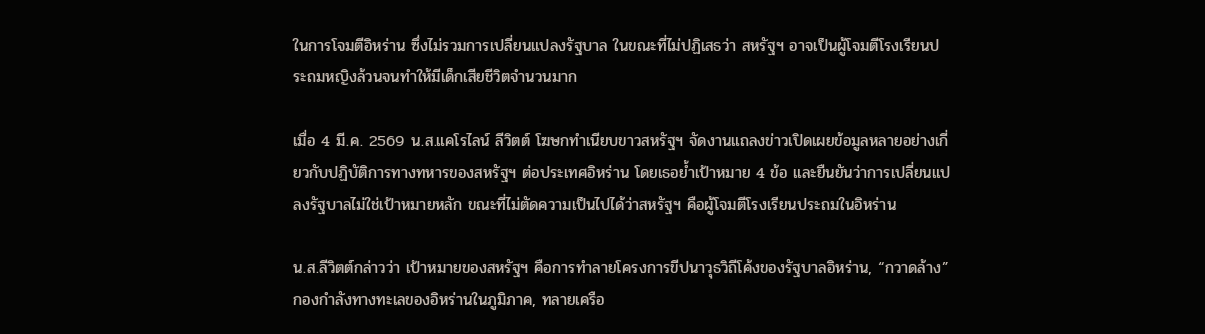ในการโจมตีอิหร่าน ซึ่งไม่รวมการเปลี่ยนแปลงรัฐบาล ในขณะที่ไม่ปฏิเสธว่า สหรัฐฯ อาจเป็นผู้โจมตีโรงเรียนประถมหญิงล้วนจนทำให้มีเด็กเสียชีวิตจำนวนมาก

เมื่อ 4 มี.ค. 2569 น.ส.แคโรไลน์ ลีวิตต์ โฆษกทำเนียบขาวสหรัฐฯ จัดงานแถลงข่าวเปิดเผยข้อมูลหลายอย่างเกี่ยวกับปฏิบัติการทางทหารของสหรัฐฯ ต่อประเทศอิหร่าน โดยเธอย้ำเป้าหมาย 4 ข้อ และยืนยันว่าการเปลี่ยนแปลงรัฐบาลไม่ใช่เป้าหมายหลัก ขณะที่ไม่ตัดความเป็นไปได้ว่าสหรัฐฯ คือผู้โจมตีโรงเรียนประถมในอิหร่าน

น.ส.ลีวิตต์กล่าวว่า เป้าหมายของสหรัฐฯ คือการทำลายโครงการขีปนาวุธวิถีโค้งของรัฐบาลอิหร่าน, “กวาดล้าง” กองกำลังทางทะเลของอิหร่านในภูมิภาค, ทลายเครือ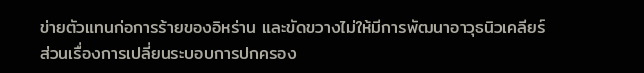ข่ายตัวแทนก่อการร้ายของอิหร่าน และขัดขวางไม่ให้มีการพัฒนาอาวุธนิวเคลียร์ ส่วนเรื่องการเปลี่ยนระบอบการปกครอง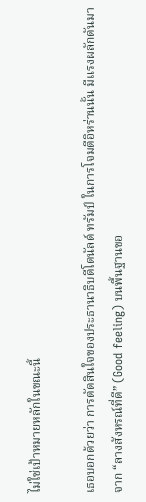ไม่ใช่เป้าหมายหลักในขณะนี้

เธอบอกด้วยว่า การตัดสินใจของประธานาธิบดีโดนัลด์ ทรัมป์ ในการโจมตีอิหร่านนั้น มีแรงผลักดันมาจาก “ลางสังหรณ์ที่ดี” (Good feeling) บนพื้นฐานขอ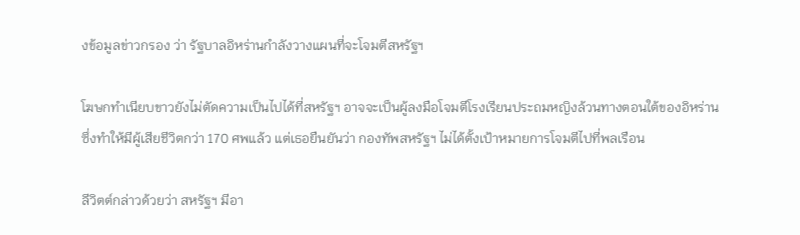งข้อมูลข่าวกรอง ว่า รัฐบาลอิหร่านกำลังวางแผนที่จะโจมตีสหรัฐฯ

โฆษกทำเนียบขาวยังไม่ตัดความเป็นไปได้ที่สหรัฐฯ อาจจะเป็นผู้ลงมือโจมตีโรงเรียนประถมหญิงล้วนทางตอนใต้ของอิหร่าน ซึ่งทำให้มีผู้เสียชีวิตกว่า 170 ศพแล้ว แต่เธอยืนยันว่า กองทัพสหรัฐฯ ไม่ได้ตั้งเป้าหมายการโจมตีไปที่พลเรือน

ลีวิตต์กล่าวด้วยว่า สหรัฐฯ มีอา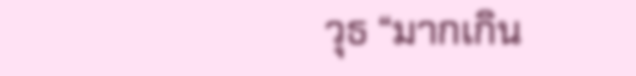วุธ “มากเกิน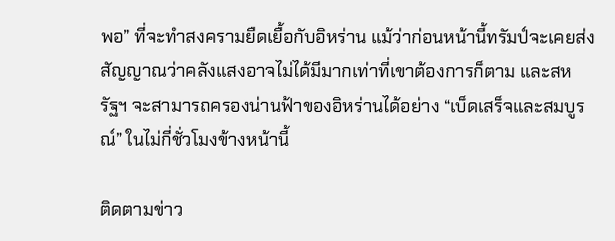พอ” ที่จะทำสงครามยืดเยื้อกับอิหร่าน แม้ว่าก่อนหน้านี้ทรัมป์จะเคยส่งสัญญาณว่าคลังแสงอาจไม่ได้มีมากเท่าที่เขาต้องการก็ตาม และสหรัฐฯ จะสามารถครองน่านฟ้าของอิหร่านได้อย่าง “เบ็ดเสร็จและสมบูรณ์” ในไม่กี่ชั่วโมงข้างหน้านี้

ติดตามข่าว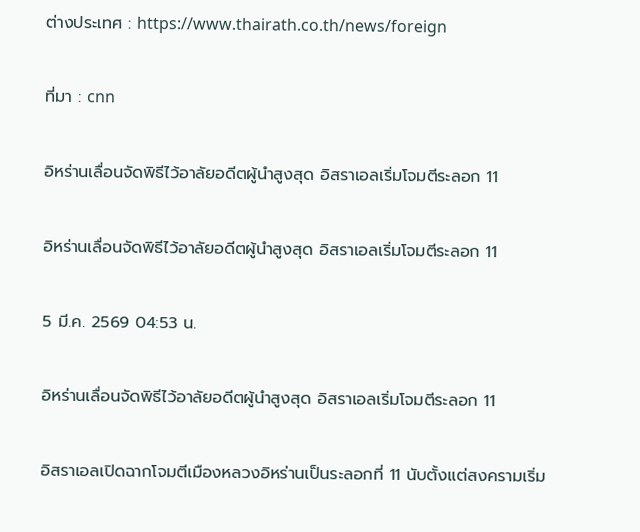ต่างประเทศ : https://www.thairath.co.th/news/foreign

ที่มา : cnn

อิหร่านเลื่อนจัดพิธีไว้อาลัยอดีตผู้นำสูงสุด อิสราเอลเริ่มโจมตีระลอก 11

อิหร่านเลื่อนจัดพิธีไว้อาลัยอดีตผู้นำสูงสุด อิสราเอลเริ่มโจมตีระลอก 11

5 มี.ค. 2569 04:53 น.

อิหร่านเลื่อนจัดพิธีไว้อาลัยอดีตผู้นำสูงสุด อิสราเอลเริ่มโจมตีระลอก 11

อิสราเอลเปิดฉากโจมตีเมืองหลวงอิหร่านเป็นระลอกที่ 11 นับตั้งแต่สงครามเริ่ม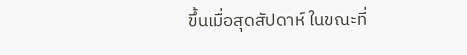ขึ้นเมื่อสุดสัปดาห์ ในขณะที่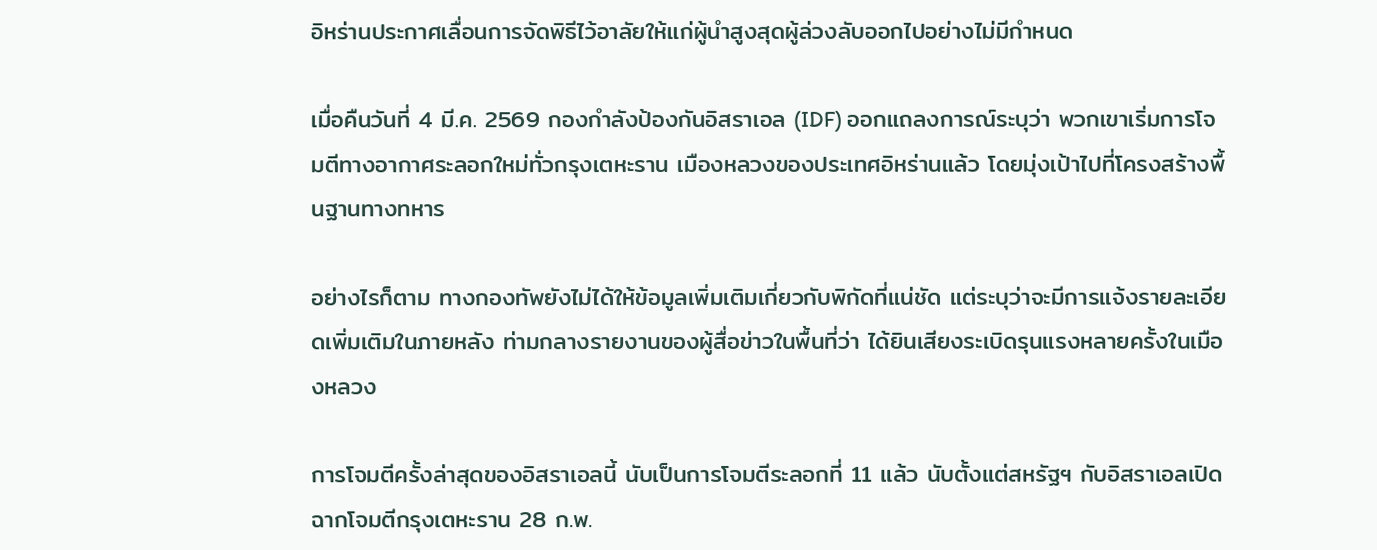อิหร่านประกาศเลื่อนการจัดพิธีไว้อาลัยให้แก่ผู้นำสูงสุดผู้ล่วงลับออกไปอย่างไม่มีกำหนด

เมื่อคืนวันที่ 4 มี.ค. 2569 กองกำลังป้องกันอิสราเอล (IDF) ออกแถลงการณ์ระบุว่า พวกเขาเริ่มการโจมตีทางอากาศระลอกใหม่ทั่วกรุงเตหะราน เมืองหลวงของประเทศอิหร่านแล้ว โดยมุ่งเป้าไปที่โครงสร้างพื้นฐานทางทหาร

อย่างไรก็ตาม ทางกองทัพยังไม่ได้ให้ข้อมูลเพิ่มเติมเกี่ยวกับพิกัดที่แน่ชัด แต่ระบุว่าจะมีการแจ้งรายละเอียดเพิ่มเติมในภายหลัง ท่ามกลางรายงานของผู้สื่อข่าวในพื้นที่ว่า ได้ยินเสียงระเบิดรุนแรงหลายครั้งในเมืองหลวง

การโจมตีครั้งล่าสุดของอิสราเอลนี้ นับเป็นการโจมตีระลอกที่ 11 แล้ว นับตั้งแต่สหรัฐฯ กับอิสราเอลเปิดฉากโจมตีกรุงเตหะราน 28 ก.พ.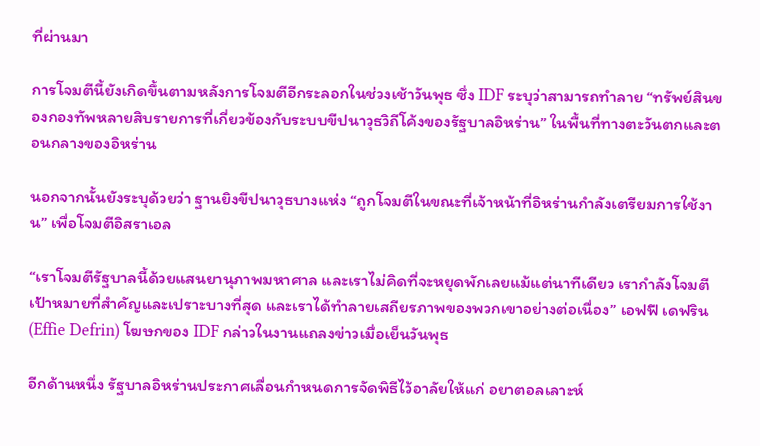ที่ผ่านมา

การโจมตีนี้ยังเกิดขึ้นตามหลังการโจมตีอีกระลอกในช่วงเช้าวันพุธ ซึ่ง IDF ระบุว่าสามารถทำลาย “ทรัพย์สินของกองทัพหลายสิบรายการที่เกี่ยวข้องกับระบบขีปนาวุธวิถีโค้งของรัฐบาลอิหร่าน” ในพื้นที่ทางตะวันตกและตอนกลางของอิหร่าน

นอกจากนั้นยังระบุด้วยว่า ฐานยิงขีปนาวุธบางแห่ง “ถูกโจมตีในขณะที่เจ้าหน้าที่อิหร่านกำลังเตรียมการใช้งาน” เพื่อโจมตีอิสราเอล

“เราโจมตีรัฐบาลนี้ด้วยแสนยานุภาพมหาศาล และเราไม่คิดที่จะหยุดพักเลยแม้แต่นาทีเดียว เรากำลังโจมตีเป้าหมายที่สำคัญและเปราะบางที่สุด และเราได้ทำลายเสถียรภาพของพวกเขาอย่างต่อเนื่อง” เอฟฟี เดฟริน (Effie Defrin) โฆษกของ IDF กล่าวในงานแถลงข่าวเมื่อเย็นวันพุธ

อีกด้านหนึ่ง รัฐบาลอิหร่านประกาศเลื่อนกำหนดการจัดพิธีไว้อาลัยให้แก่ อยาตอลเลาะห์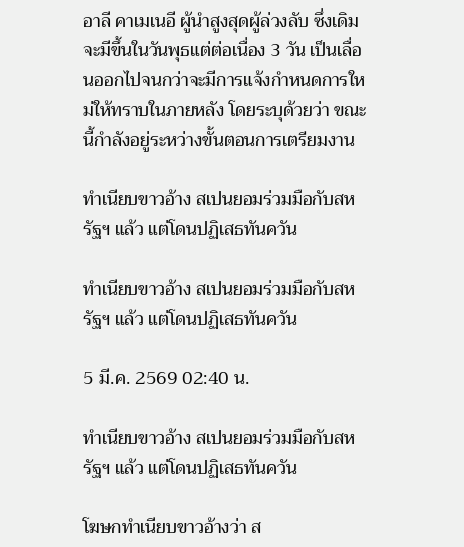อาลี คาเมเนอี ผู้นำสูงสุดผู้ล่วงลับ ซึ่งเดิมจะมีขึ้นในวันพุธแต่ต่อเนื่อง 3 วัน เป็นเลื่อนออกไปจนกว่าจะมีการแจ้งกำหนดการใหม่ให้ทราบในภายหลัง โดยระบุด้วยว่า ขณะนี้กำลังอยู่ระหว่างขั้นตอนการเตรียมงาน

ทำเนียบขาวอ้าง สเปนยอมร่วมมือกับสหรัฐฯ แล้ว แต่โดนปฏิเสธทันควัน

ทำเนียบขาวอ้าง สเปนยอมร่วมมือกับสหรัฐฯ แล้ว แต่โดนปฏิเสธทันควัน

5 มี.ค. 2569 02:40 น.

ทำเนียบขาวอ้าง สเปนยอมร่วมมือกับสหรัฐฯ แล้ว แต่โดนปฏิเสธทันควัน

โฆษกทำเนียบขาวอ้างว่า ส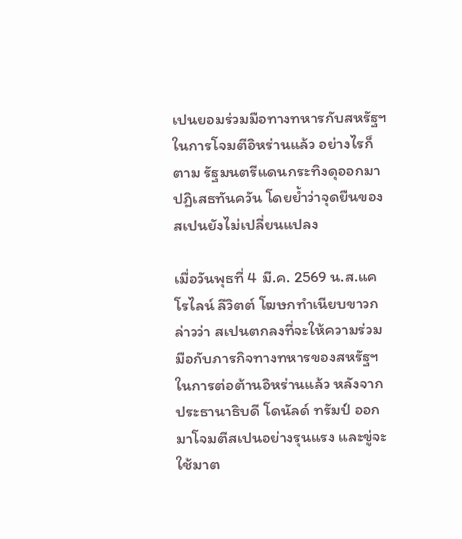เปนยอมร่วมมือทางทหารกับสหรัฐฯ ในการโจมตีอิหร่านแล้ว อย่างไรก็ตาม รัฐมนตรีแดนกระทิงดุออกมาปฏิเสธทันควัน โดยย้ำว่าจุดยืนของสเปนยังไม่เปลี่ยนแปลง

เมื่อวันพุธที่ 4 มี.ค. 2569 น.ส.แคโรไลน์ ลีวิตต์ โฆษกทำเนียบขาวกล่าวว่า สเปนตกลงที่จะให้ความร่วมมือกับภารกิจทางทหารของสหรัฐฯ ในการต่อต้านอิหร่านแล้ว หลังจากประธานาธิบดี โดนัลด์ ทรัมป์ ออกมาโจมตีสเปนอย่างรุนแรง และขู่จะใช้มาต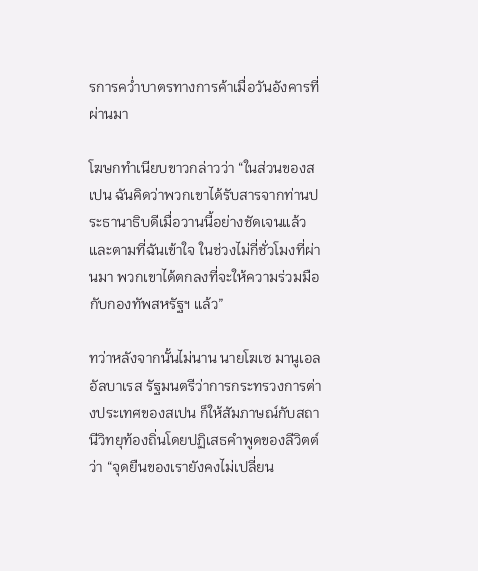รการคว่ำบาตรทางการค้าเมื่อวันอังคารที่ผ่านมา

โฆษกทำเนียบขาวกล่าวว่า “ในส่วนของสเปน ฉันคิดว่าพวกเขาได้รับสารจากท่านประธานาธิบดีเมื่อวานนี้อย่างชัดเจนแล้ว และตามที่ฉันเข้าใจ ในช่วงไม่กี่ชั่วโมงที่ผ่านมา พวกเขาได้ตกลงที่จะให้ความร่วมมือกับกองทัพสหรัฐฯ แล้ว”

ทว่าหลังจากนั้นไม่นาน นายโฆเซ มานูเอล อัลบาเรส รัฐมนตรีว่าการกระทรวงการต่างประเทศของสเปน ก็ให้สัมภาษณ์กับสถานีวิทยุท้องถิ่นโดยปฏิเสธคำพูดของลีวิตต์ว่า “จุดยืนของเรายังคงไม่เปลี่ยน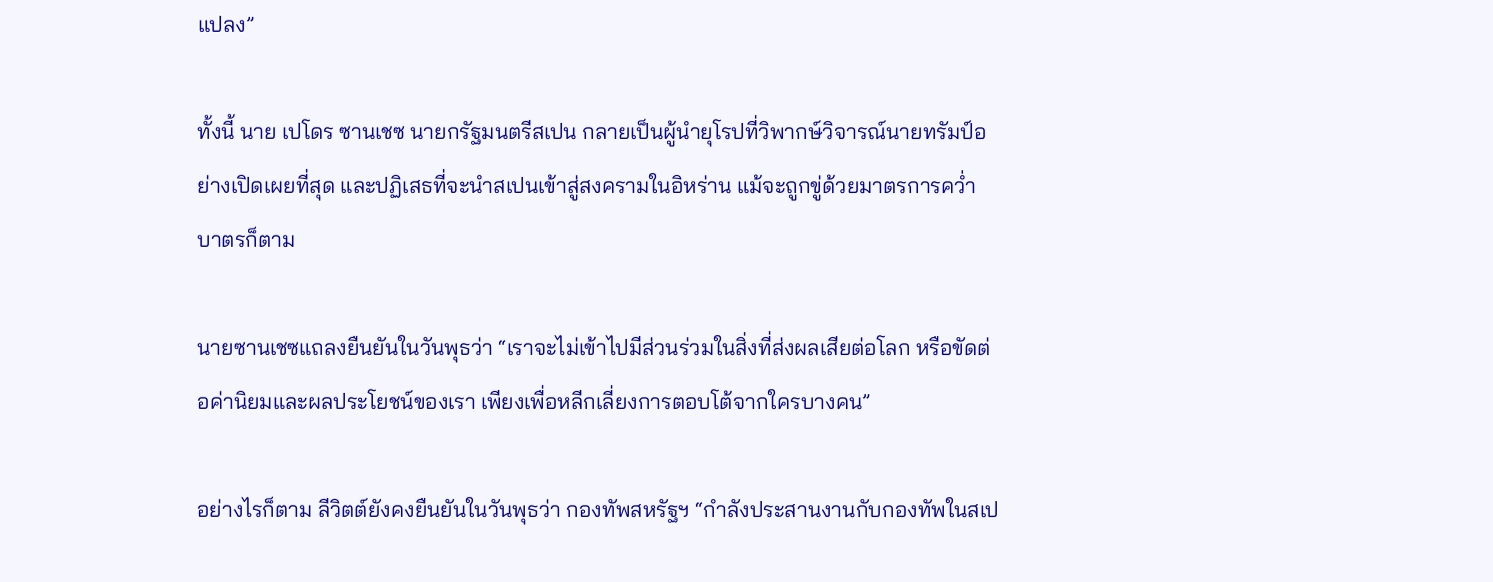แปลง”

ทั้งนี้ นาย เปโดร ซานเชซ นายกรัฐมนตรีสเปน กลายเป็นผู้นำยุโรปที่วิพากษ์วิจารณ์นายทรัมป์อย่างเปิดเผยที่สุด และปฏิเสธที่จะนำสเปนเข้าสู่สงครามในอิหร่าน แม้จะถูกขู่ด้วยมาตรการคว่ำบาตรก็ตาม

นายซานเชซแถลงยืนยันในวันพุธว่า “เราจะไม่เข้าไปมีส่วนร่วมในสิ่งที่ส่งผลเสียต่อโลก หรือขัดต่อค่านิยมและผลประโยชน์ของเรา เพียงเพื่อหลีกเลี่ยงการตอบโต้จากใครบางคน”

อย่างไรก็ตาม ลีวิตต์ยังคงยืนยันในวันพุธว่า กองทัพสหรัฐฯ “กำลังประสานงานกับกองทัพในสเป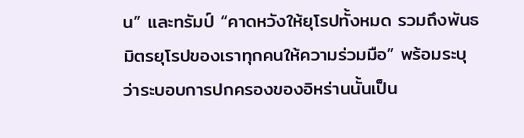น” และทรัมป์ “คาดหวังให้ยุโรปทั้งหมด รวมถึงพันธมิตรยุโรปของเราทุกคนให้ความร่วมมือ” พร้อมระบุว่าระบอบการปกครองของอิหร่านนั้นเป็น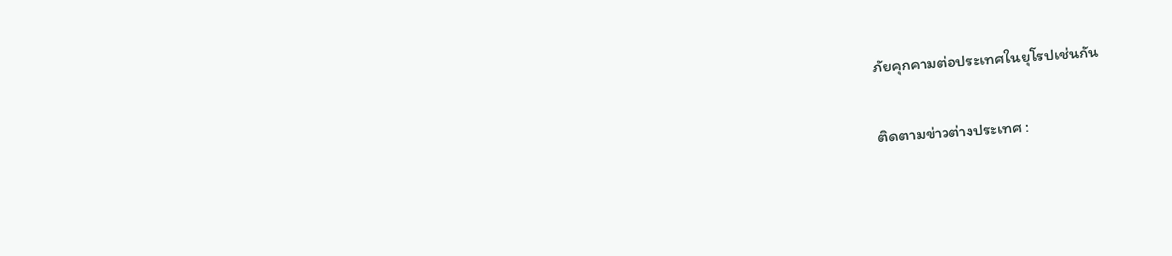ภัยคุกคามต่อประเทศในยุโรปเช่นกัน

ติดตามข่าวต่างประเทศ :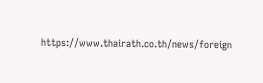https://www.thairath.co.th/news/foreign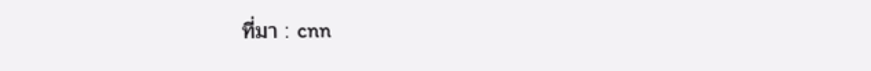ที่มา : cnn